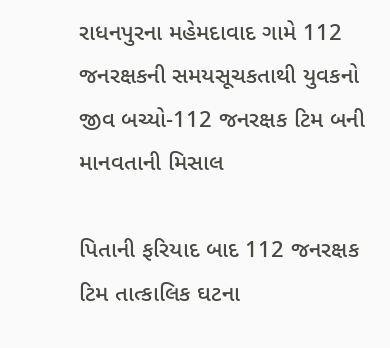રાધનપુરના મહેમદાવાદ ગામે 112 જનરક્ષકની સમયસૂચકતાથી યુવકનો જીવ બચ્યો-112 જનરક્ષક ટિમ બની માનવતાની મિસાલ

પિતાની ફરિયાદ બાદ 112 જનરક્ષક ટિમ તાત્કાલિક ઘટના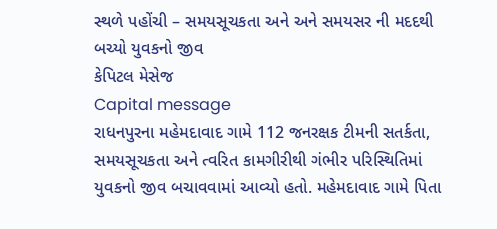સ્થળે પહોંચી – સમયસૂચકતા અને અને સમયસર ની મદદથી બચ્યો યુવકનો જીવ
કેપિટલ મેસેજ
Capital message
રાધનપુરના મહેમદાવાદ ગામે 112 જનરક્ષક ટીમની સતર્કતા, સમયસૂચકતા અને ત્વરિત કામગીરીથી ગંભીર પરિસ્થિતિમાં યુવકનો જીવ બચાવવામાં આવ્યો હતો. મહેમદાવાદ ગામે પિતા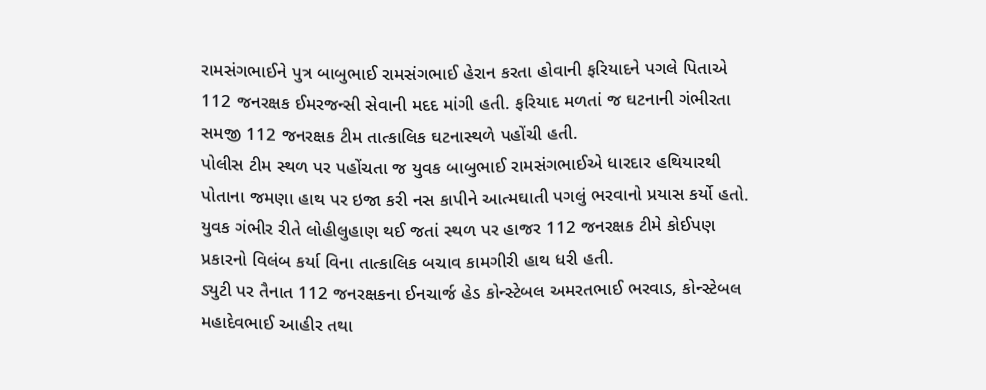રામસંગભાઈને પુત્ર બાબુભાઈ રામસંગભાઈ હેરાન કરતા હોવાની ફરિયાદને પગલે પિતાએ 112 જનરક્ષક ઈમરજન્સી સેવાની મદદ માંગી હતી. ફરિયાદ મળતાં જ ઘટનાની ગંભીરતા સમજી 112 જનરક્ષક ટીમ તાત્કાલિક ઘટનાસ્થળે પહોંચી હતી.
પોલીસ ટીમ સ્થળ પર પહોંચતા જ યુવક બાબુભાઈ રામસંગભાઈએ ધારદાર હથિયારથી પોતાના જમણા હાથ પર ઇજા કરી નસ કાપીને આત્મઘાતી પગલું ભરવાનો પ્રયાસ કર્યો હતો. યુવક ગંભીર રીતે લોહીલુહાણ થઈ જતાં સ્થળ પર હાજર 112 જનરક્ષક ટીમે કોઈપણ પ્રકારનો વિલંબ કર્યા વિના તાત્કાલિક બચાવ કામગીરી હાથ ધરી હતી.
ડ્યુટી પર તૈનાત 112 જનરક્ષકના ઈનચાર્જ હેડ કોન્સ્ટેબલ અમરતભાઈ ભરવાડ, કોન્સ્ટેબલ મહાદેવભાઈ આહીર તથા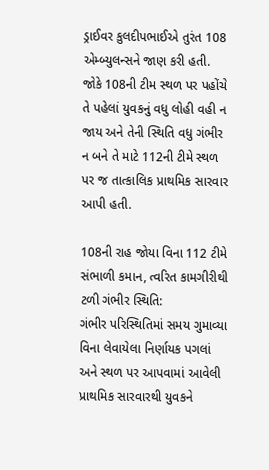ડ્રાઈવર કુલદીપભાઈએ તુરંત 108 એમ્બ્યુલન્સને જાણ કરી હતી. જોકે 108ની ટીમ સ્થળ પર પહોંચે તે પહેલાં યુવકનું વધુ લોહી વહી ન જાય અને તેની સ્થિતિ વધુ ગંભીર ન બને તે માટે 112ની ટીમે સ્થળ પર જ તાત્કાલિક પ્રાથમિક સારવાર આપી હતી.

108ની રાહ જોયા વિના 112 ટીમે સંભાળી કમાન, ત્વરિત કામગીરીથી ટળી ગંભીર સ્થિતિ:
ગંભીર પરિસ્થિતિમાં સમય ગુમાવ્યા વિના લેવાયેલા નિર્ણાયક પગલાં અને સ્થળ પર આપવામાં આવેલી પ્રાથમિક સારવારથી યુવકને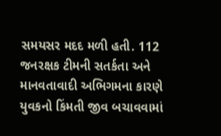સમયસર મદદ મળી હતી. 112 જનરક્ષક ટીમની સતર્કતા અને માનવતાવાદી અભિગમના કારણે યુવકનો કિંમતી જીવ બચાવવામાં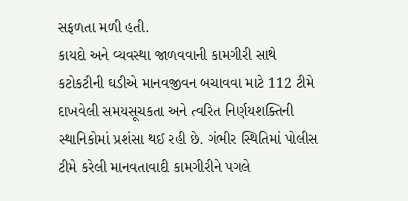સફળતા મળી હતી.
કાયદો અને વ્યવસ્થા જાળવવાની કામગીરી સાથે કટોકટીની ઘડીએ માનવજીવન બચાવવા માટે 112 ટીમે દાખવેલી સમયસૂચકતા અને ત્વરિત નિર્ણયશક્તિની સ્થાનિકોમાં પ્રશંસા થઈ રહી છે. ગંભીર સ્થિતિમાં પોલીસ ટીમે કરેલી માનવતાવાદી કામગીરીને પગલે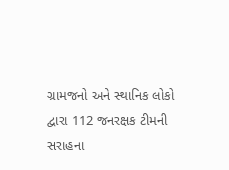ગ્રામજનો અને સ્થાનિક લોકો દ્વારા 112 જનરક્ષક ટીમની સરાહના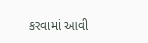કરવામાં આવી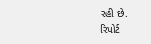રહી છે.
રિપોર્ટ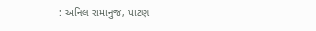: અનિલ રામાનુજ, પાટણ